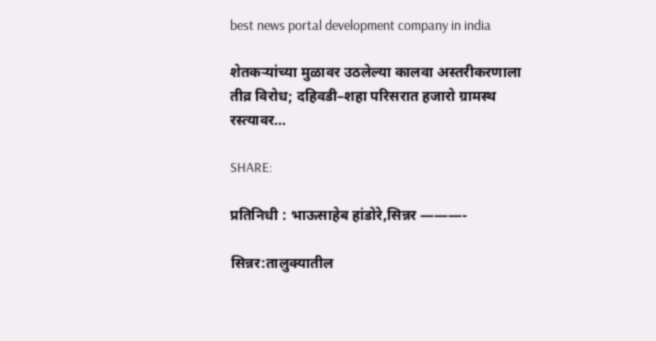best news portal development company in india

शेतकऱ्यांच्या मुळावर उठलेल्या कालवा अस्तरीकरणाला तीव्र विरोध; दहिवडी–शहा परिसरात हजारो ग्रामस्थ रस्त्यावर…

SHARE:

प्रतिनिधी : भाऊसाहेब हांडोरे,सिन्नर ———-

सिन्नर:तालुक्यातील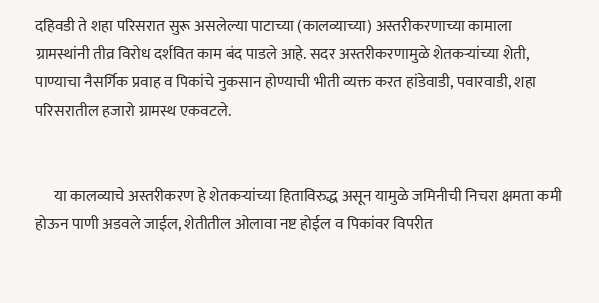दहिवडी ते शहा परिसरात सुरू असलेल्या पाटाच्या (कालव्याच्या) अस्तरीकरणाच्या कामाला ग्रामस्थांनी तीव्र विरोध दर्शवित काम बंद पाडले आहे. सदर अस्तरीकरणामुळे शेतकऱ्यांच्या शेती, पाण्याचा नैसर्गिक प्रवाह व पिकांचे नुकसान होण्याची भीती व्यक्त करत हांडेवाडी, पवारवाडी, शहा परिसरातील हजारो ग्रामस्थ एकवटले.


      या कालव्याचे अस्तरीकरण हे शेतकऱ्यांच्या हिताविरुद्ध असून यामुळे जमिनीची निचरा क्षमता कमी होऊन पाणी अडवले जाईल, शेतीतील ओलावा नष्ट होईल व पिकांवर विपरीत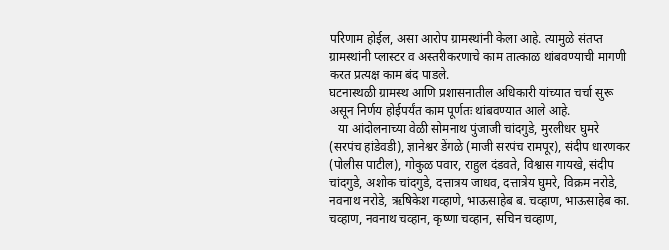परिणाम होईल, असा आरोप ग्रामस्थांनी केला आहे. त्यामुळे संतप्त ग्रामस्थांनी प्लास्टर व अस्तरीकरणाचे काम तात्काळ थांबवण्याची मागणी करत प्रत्यक्ष काम बंद पाडले.
घटनास्थळी ग्रामस्थ आणि प्रशासनातील अधिकारी यांच्यात चर्चा सुरू असून निर्णय होईपर्यंत काम पूर्णतः थांबवण्यात आले आहे.
   या आंदोलनाच्या वेळी सोमनाथ पुंजाजी चांदगुडे, मुरलीधर घुमरे (सरपंच हांडेवडी), ज्ञानेश्वर डेंगळे (माजी सरपंच रामपूर), संदीप धारणकर (पोलीस पाटील), गोकुळ पवार, राहुल दंडवते, विश्वास गायखे, संदीप चांदगुडे, अशोक चांदगुडे, दत्तात्रय जाधव, दत्तात्रेय घुमरे, विक्रम नरोडे, नवनाथ नरोडे, ऋषिकेश गव्हाणे, भाऊसाहेब ब. चव्हाण, भाऊसाहेब का. चव्हाण, नवनाथ चव्हान, कृष्णा चव्हान, सचिन चव्हाण,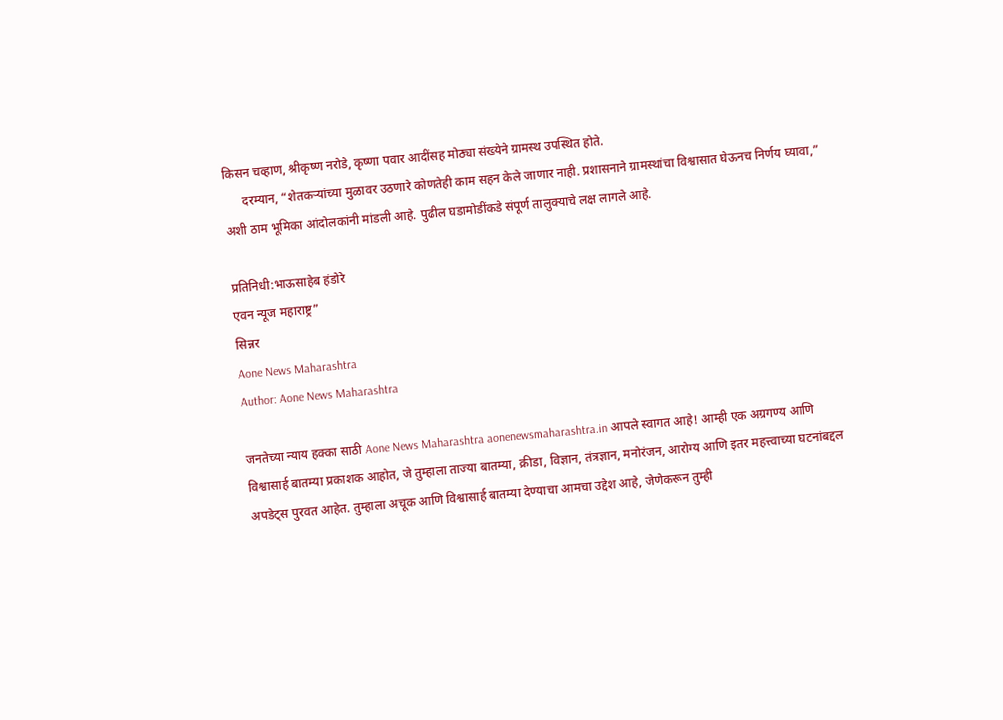किसन चव्हाण, श्रीकृष्ण नरोडे, कृष्णा पवार आदींसह मोठ्या संख्येने ग्रामस्थ उपस्थित होते.
      दरम्यान, “शेतकऱ्यांच्या मुळावर उठणारे कोणतेही काम सहन केले जाणार नाही. प्रशासनाने ग्रामस्थांचा विश्वासात घेऊनच निर्णय घ्यावा,” अशी ठाम भूमिका आंदोलकांनी मांडली आहे. पुढील घडामोडींकडे संपूर्ण तालुक्याचे लक्ष लागले आहे.

प्रतिनिधी:भाऊसाहेब हंडोरे
एवन न्यूज महाराष्ट्र”
सिन्नर
Aone News Maharashtra
Author: Aone News Maharashtra

जनतेच्या न्याय हक्का साठी Aone News Maharashtra aonenewsmaharashtra.in आपले स्वागत आहे! आम्ही एक अग्रगण्य आणि विश्वासार्ह बातम्या प्रकाशक आहोत, जे तुम्हाला ताज्या बातम्या, क्रीडा, विज्ञान, तंत्रज्ञान, मनोरंजन, आरोग्य आणि इतर महत्त्वाच्या घटनांबद्दल अपडेट्स पुरवत आहेत. तुम्हाला अचूक आणि विश्वासार्ह बातम्या देण्याचा आमचा उद्देश आहे, जेणेकरून तुम्ही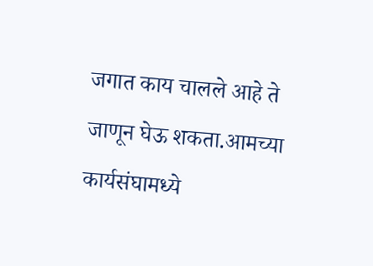जगात काय चालले आहे ते जाणून घेऊ शकता.आमच्या कार्यसंघामध्ये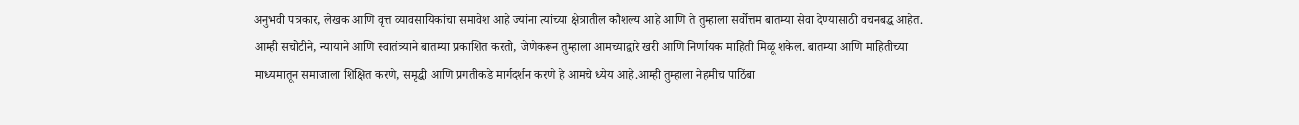अनुभवी पत्रकार, लेखक आणि वृत्त व्यावसायिकांचा समावेश आहे ज्यांना त्यांच्या क्षेत्रातील कौशल्य आहे आणि ते तुम्हाला सर्वोत्तम बातम्या सेवा देण्यासाठी वचनबद्ध आहेत. आम्ही सचोटीने, न्यायाने आणि स्वातंत्र्याने बातम्या प्रकाशित करतो, जेणेकरून तुम्हाला आमच्याद्वारे खरी आणि निर्णायक माहिती मिळू शकेल. बातम्या आणि माहितीच्या माध्यमातून समाजाला शिक्षित करणे, समृद्धी आणि प्रगतीकडे मार्गदर्शन करणे हे आमचे ध्येय आहे.आम्ही तुम्हाला नेहमीच पाठिंबा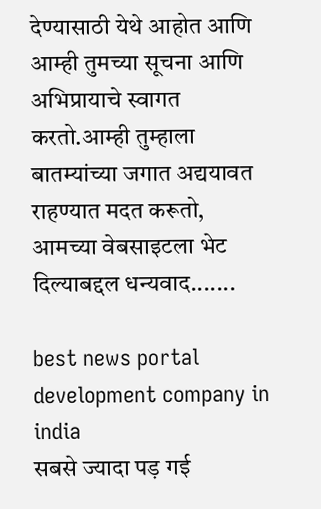देण्यासाठी येथे आहोत आणि आम्ही तुमच्या सूचना आणि अभिप्रायाचे स्वागत करतो.आम्ही तुम्हाला बातम्यांच्या जगात अद्ययावत राहण्यात मदत करूतो, आमच्या वेबसाइटला भेट दिल्याबद्दल धन्यवाद.......

best news portal development company in india
सबसे ज्यादा पड़ गई